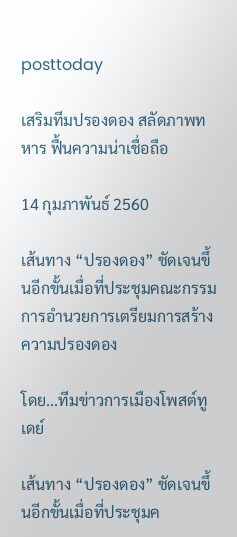posttoday

เสริมทีมปรองดอง สลัดภาพทหาร ฟื้นความน่าเชื่อถือ

14 กุมภาพันธ์ 2560

เส้นทาง “ปรองดอง” ชัดเจนขึ้นอีกขั้นเมื่อที่ประชุมคณะกรรมการอำนวยการเตรียมการสร้างความปรองดอง

โดย...ทีมข่าวการเมืองโพสต์ทูเดย์

เส้นทาง “ปรองดอง” ชัดเจนขึ้นอีกขั้นเมื่อที่ประชุมค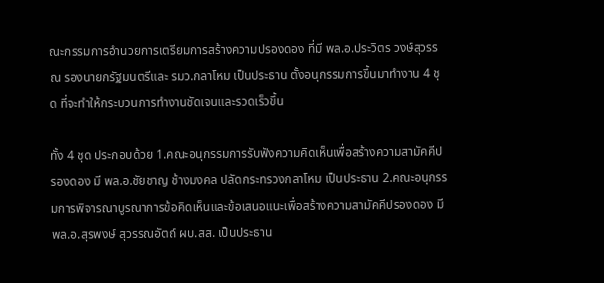ณะกรรมการอำนวยการเตรียมการสร้างความปรองดอง ที่มี พล.อ.ประวิตร วงษ์สุวรรณ รองนายกรัฐมนตรีและ รมว.กลาโหม เป็นประธาน ตั้งอนุกรรมการขึ้นมาทำงาน 4 ชุด ที่จะทำให้กระบวนการทำงานชัดเจนและรวดเร็วขึ้น

ทั้ง 4 ชุด ประกอบด้วย 1.คณะอนุกรรมการรับฟังความคิดเห็นเพื่อสร้างความสามัคคีปรองดอง มี พล.อ.ชัยชาญ ช้างมงคล ปลัดกระทรวงกลาโหม เป็นประธาน 2.คณะอนุกรรมการพิจารณาบูรณาการข้อคิดเห็นและข้อเสนอแนะเพื่อสร้างความสามัคคีปรองดอง มี พล.อ.สุรพงษ์ สุวรรณอัตถ์ ผบ.สส. เป็นประธาน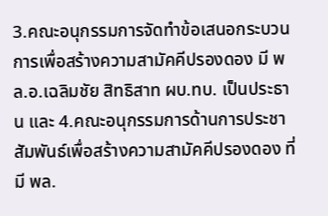3.คณะอนุกรรมการจัดทำข้อเสนอกระบวนการเพื่อสร้างความสามัคคีปรองดอง มี พล.อ.เฉลิมชัย สิทธิสาท ผบ.ทบ. เป็นประธาน และ 4.คณะอนุกรรมการด้านการประชาสัมพันธ์เพื่อสร้างความสามัคคีปรองดอง ที่มี พล.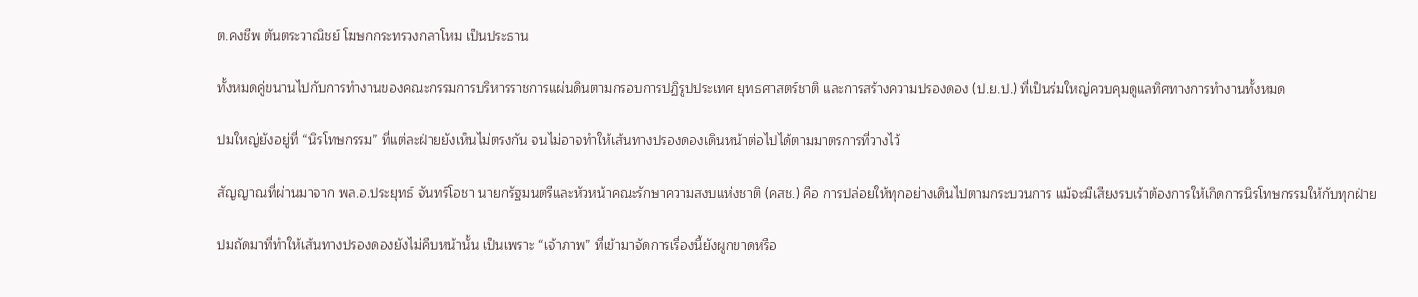ต.คงชีพ ตันตระวาณิชย์ โฆษกกระทรวงกลาโหม เป็นประธาน

ทั้งหมดคู่ขนานไปกับการทำงานของคณะกรรมการบริหารราชการแผ่นดินตามกรอบการปฏิรูปประเทศ ยุทธศาสตร์ชาติ และการสร้างความปรองดอง (ป.ย.ป.) ที่เป็นร่มใหญ่ควบคุมดูแลทิศทางการทำงานทั้งหมด

ปมใหญ่ยังอยู่ที่ “นิรโทษกรรม” ที่แต่ละฝ่ายยังเห็นไม่ตรงกัน จนไม่อาจทำให้เส้นทางปรองดองเดินหน้าต่อไปได้ตามมาตรการที่วางไว้

สัญญาณที่ผ่านมาจาก พล.อ.ประยุทธ์ จันทร์โอชา นายกรัฐมนตรีและหัวหน้าคณะรักษาความสงบแห่งชาติ (คสช.) คือ การปล่อยให้ทุกอย่างเดินไปตามกระบวนการ แม้จะมีเสียงรบเร้าต้องการให้เกิดการนิรโทษกรรมให้กับทุกฝ่าย

ปมถัดมาที่ทำให้เส้นทางปรองดองยังไม่คืบหน้านั้น เป็นเพราะ “เจ้าภาพ” ที่เข้ามาจัดการเรื่องนี้ยังผูกขาดหรือ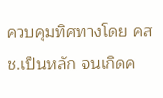ควบคุมทิศทางโดย คสช.เป็นหลัก จนเกิดค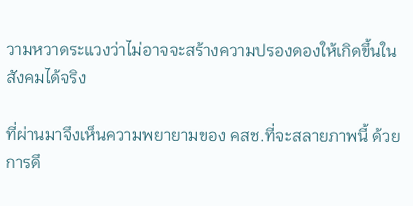วามหวาดระแวงว่าไม่อาจจะสร้างความปรองดองให้เกิดขึ้นในสังคมได้จริง

ที่ผ่านมาจึงเห็นความพยายามของ คสช.ที่จะสลายภาพนี้ ด้วยการดึ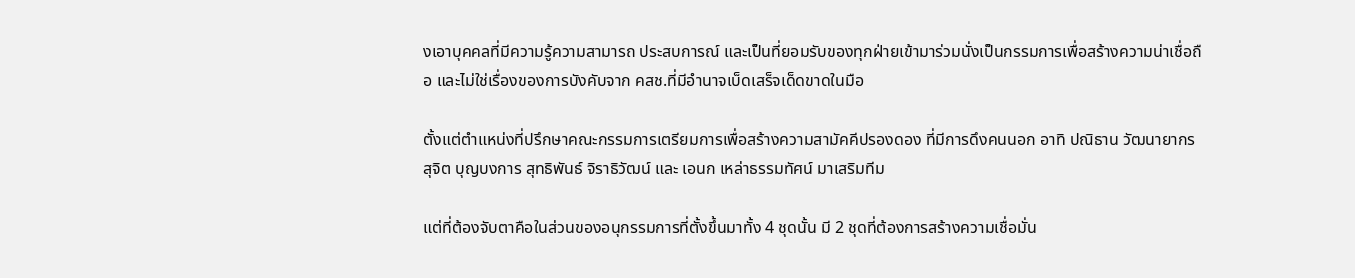งเอาบุคคลที่มีความรู้ความสามารถ ประสบการณ์ และเป็นที่ยอมรับของทุกฝ่ายเข้ามาร่วมนั่งเป็นกรรมการเพื่อสร้างความน่าเชื่อถือ และไม่ใช่เรื่องของการบังคับจาก คสช.ที่มีอำนาจเบ็ดเสร็จเด็ดขาดในมือ

ตั้งแต่ตำแหน่งที่ปรึกษาคณะกรรมการเตรียมการเพื่อสร้างความสามัคคีปรองดอง ที่มีการดึงคนนอก อาทิ ปณิธาน วัฒนายากร สุจิต บุญบงการ สุทธิพันธ์ จิราธิวัฒน์ และ เอนก เหล่าธรรมทัศน์ มาเสริมทีม

แต่ที่ต้องจับตาคือในส่วนของอนุกรรมการที่ตั้งขึ้นมาทั้ง 4 ชุดนั้น มี 2 ชุดที่ต้องการสร้างความเชื่อมั่น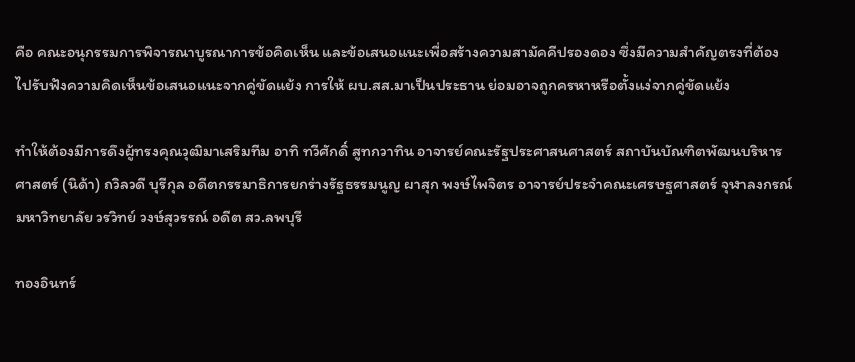คือ คณะอนุกรรมการพิจารณาบูรณาการข้อคิดเห็น และข้อเสนอแนะเพื่อสร้างความสามัคคีปรองดอง ซึ่งมีความสำคัญตรงที่ต้องไปรับฟังความคิดเห็นข้อเสนอแนะจากคู่ขัดแย้ง การให้ ผบ.สส.มาเป็นประธาน ย่อมอาจถูกครหาหรือตั้งแง่จากคู่ขัดแย้ง

ทำให้ต้องมีการดึงผู้ทรงคุณวุฒิมาเสริมทีม อาทิ ทวีศักดิ์ สูทกวาทิน อาจารย์คณะรัฐประศาสนศาสตร์ สถาบันบัณฑิตพัฒนบริหารศาสตร์ (นิด้า) ถวิลวดี บุรีกุล อดีตกรรมาธิการยกร่างรัฐธรรมนูญ ผาสุก พงษ์ไพจิตร อาจารย์ประจำคณะเศรษฐศาสตร์ จุฬาลงกรณ์มหาวิทยาลัย วรวิทย์ วงษ์สุวรรณ์ อดีต สว.ลพบุรี

ทองอินทร์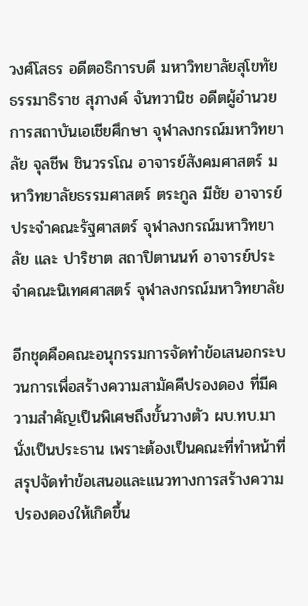วงศ์โสธร อดีตอธิการบดี มหาวิทยาลัยสุโขทัยธรรมาธิราช สุภางค์ จันทวานิช อดีตผู้อํานวยการสถาบันเอเชียศึกษา จุฬาลงกรณ์มหาวิทยาลัย จุลชีพ ชินวรรโณ อาจารย์สังคมศาสตร์ มหาวิทยาลัยธรรมศาสตร์ ตระกูล มีชัย อาจารย์ประจำคณะรัฐศาสตร์ จุฬาลงกรณ์มหาวิทยาลัย และ ปาริชาต สถาปิตานนท์ อาจารย์ประจำคณะนิเทศศาสตร์ จุฬาลงกรณ์มหาวิทยาลัย

อีกชุดคือคณะอนุกรรมการจัดทำข้อเสนอกระบวนการเพื่อสร้างความสามัคคีปรองดอง ที่มีความสำคัญเป็นพิเศษถึงขั้นวางตัว ผบ.ทบ.มานั่งเป็นประธาน เพราะต้องเป็นคณะที่ทำหน้าที่สรุปจัดทำข้อเสนอและแนวทางการสร้างความปรองดองให้เกิดขึ้น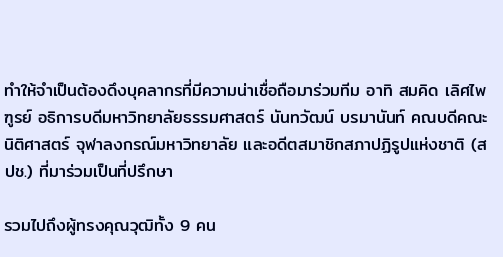ทำให้จำเป็นต้องดึงบุคลากรที่มีความน่าเชื่อถือมาร่วมทีม อาทิ สมคิด เลิศไพฑูรย์ อธิการบดีมหาวิทยาลัยธรรมศาสตร์ นันทวัฒน์ บรมานันท์ คณบดีคณะนิติศาสตร์ จุฬาลงกรณ์มหาวิทยาลัย และอดีตสมาชิกสภาปฏิรูปแห่งชาติ (สปช.) ที่มาร่วมเป็นที่ปรึกษา

รวมไปถึงผู้ทรงคุณวุฒิทั้ง 9 คน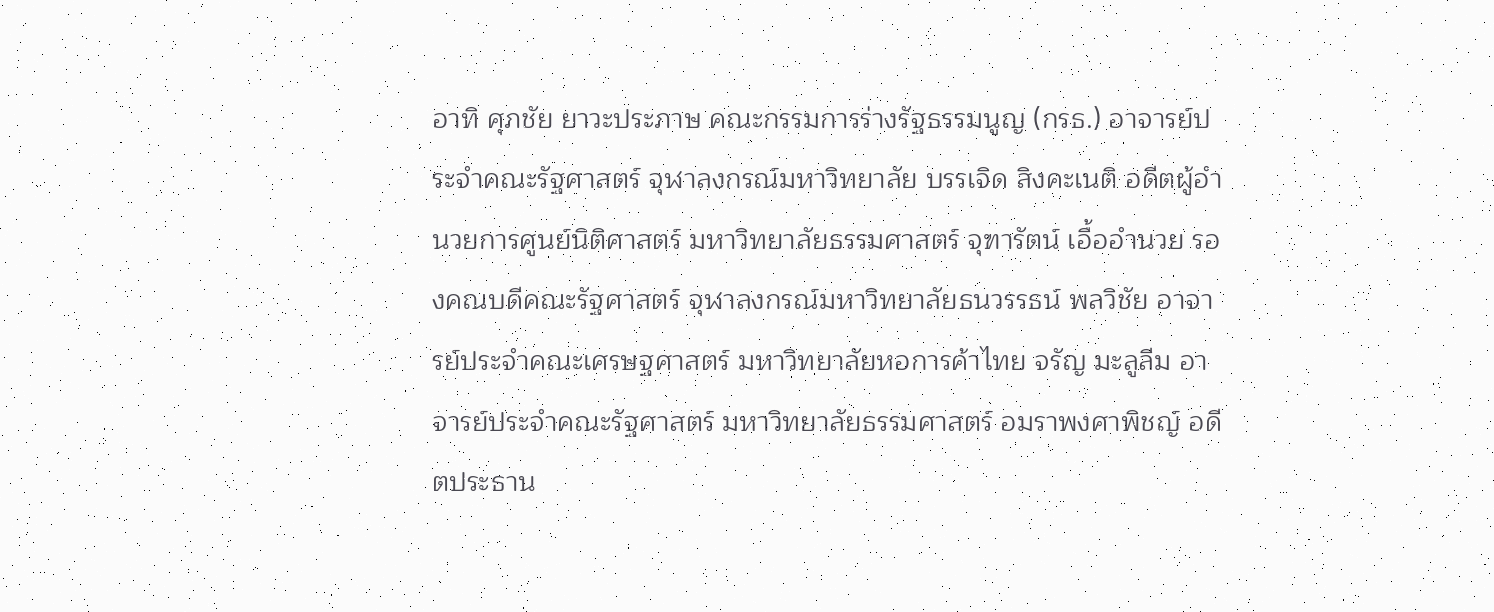อาทิ ศุภชัย ยาวะประภาษ คณะกรรมการร่างรัฐธรรมนูญ (กรธ.) อาจารย์ประจำคณะรัฐศาสตร์ จุฬาลงกรณ์มหาวิทยาลัย บรรเจิด สิงคะเนติ อดีตผู้อำนวยการศูนย์นิติศาสตร์ มหาวิทยาลัยธรรมศาสตร์ จุฑารัตน์ เอื้ออำนวย รองคณบดีคณะรัฐศาสตร์ จุฬาลงกรณ์มหาวิทยาลัยธนวรรธน์ พลวิชัย อาจารย์ประจำคณะเศรษฐศาสตร์ มหาวิทยาลัยหอการค้าไทย จรัญ มะลูลีม อาจารย์ประจำคณะรัฐศาสตร์ มหาวิทยาลัยธรรมศาสตร์ อมราพงศาพิชญ์ อดีตประธาน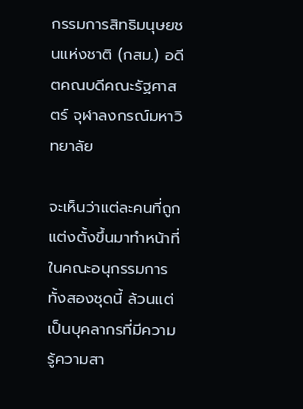กรรมการสิทธิมนุษยชนแห่งชาติ (กสม.) อดีตคณบดีคณะรัฐศาสตร์ จุฬาลงกรณ์มหาวิทยาลัย

จะเห็นว่าแต่ละคนที่ถูกแต่งตั้งขึ้นมาทำหน้าที่ในคณะอนุกรรมการทั้งสองชุดนี้ ล้วนแต่เป็นบุคลากรที่มีความรู้ความสา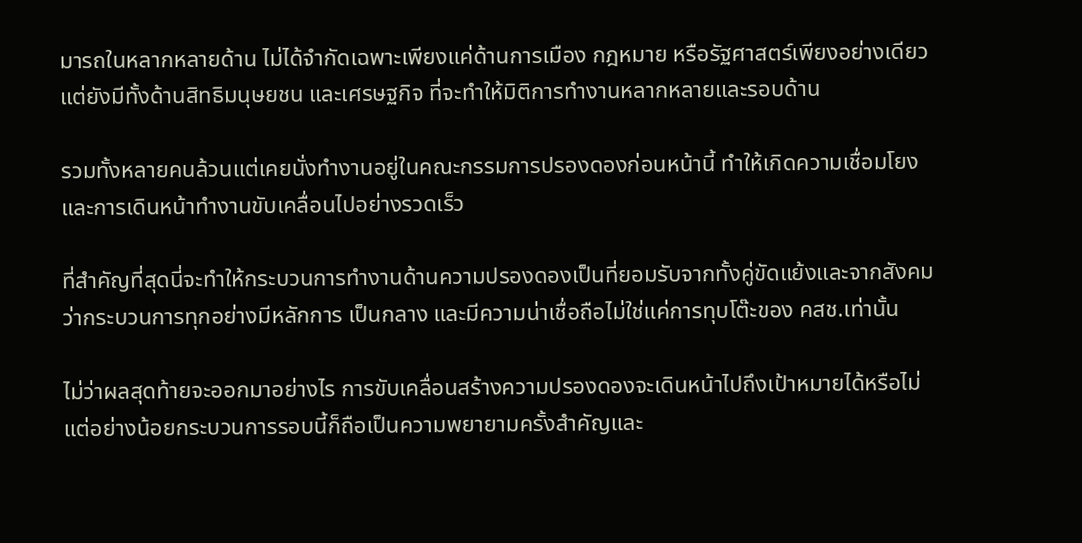มารถในหลากหลายด้าน ไม่ได้จำกัดเฉพาะเพียงแค่ด้านการเมือง กฎหมาย หรือรัฐศาสตร์เพียงอย่างเดียว แต่ยังมีทั้งด้านสิทธิมนุษยชน และเศรษฐกิจ ที่จะทำให้มิติการทำงานหลากหลายและรอบด้าน

รวมทั้งหลายคนล้วนแต่เคยนั่งทำงานอยู่ในคณะกรรมการปรองดองก่อนหน้านี้ ทำให้เกิดความเชื่อมโยงและการเดินหน้าทำงานขับเคลื่อนไปอย่างรวดเร็ว

ที่สำคัญที่สุดนี่จะทำให้กระบวนการทำงานด้านความปรองดองเป็นที่ยอมรับจากทั้งคู่ขัดแย้งและจากสังคม ว่ากระบวนการทุกอย่างมีหลักการ เป็นกลาง และมีความน่าเชื่อถือไม่ใช่แค่การทุบโต๊ะของ คสช.เท่านั้น

ไม่ว่าผลสุดท้ายจะออกมาอย่างไร การขับเคลื่อนสร้างความปรองดองจะเดินหน้าไปถึงเป้าหมายได้หรือไม่ แต่อย่างน้อยกระบวนการรอบนี้ก็ถือเป็นความพยายามครั้งสำคัญและ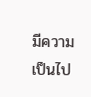มีความเป็นไป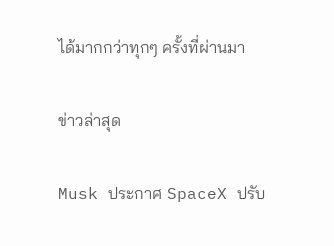ได้มากกว่าทุกๆ ครั้งที่ผ่านมา

ข่าวล่าสุด

Musk ประกาศ SpaceX ปรับ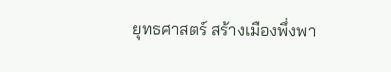ยุทธศาสตร์ สร้างเมืองพึ่งพา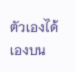ตัวเองได้เองบน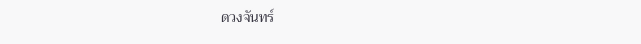ดวงจันทร์